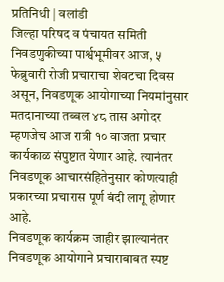प्रतिनिधी | वलांडी
जिल्हा परिषद व पंचायत समिती निवडणुकीच्या पार्श्वभूमीवर आज, ५ फेब्रुवारी रोजी प्रचाराचा शेवटचा दिवस असून, निवडणूक आयोगाच्या नियमांनुसार मतदानाच्या तब्बल ४८ तास अगोदर म्हणजेच आज रात्री १० वाजता प्रचार कार्यकाळ संपुष्टात येणार आहे. त्यानंतर निवडणूक आचारसंहितेनुसार कोणत्याही प्रकारच्या प्रचारास पूर्ण बंदी लागू होणार आहे.
निवडणूक कार्यक्रम जाहीर झाल्यानंतर निवडणूक आयोगाने प्रचाराबाबत स्पष्ट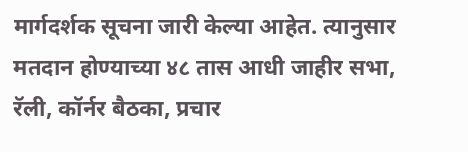मार्गदर्शक सूचना जारी केल्या आहेत. त्यानुसार मतदान होण्याच्या ४८ तास आधी जाहीर सभा, रॅली, कॉर्नर बैठका, प्रचार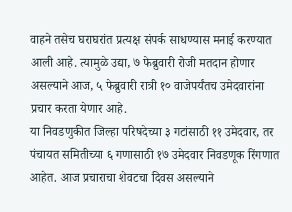वाहने तसेच घराघरांत प्रत्यक्ष संपर्क साधण्यास मनाई करण्यात आली आहे. त्यामुळे उद्या, ७ फेब्रुवारी रोजी मतदान होणार असल्याने आज, ५ फेब्रुवारी रात्री १० वाजेपर्यंतच उमेदवारांना प्रचार करता येणार आहे.
या निवडणुकीत जिल्हा परिषदेच्या ३ गटांसाठी ११ उमेदवार, तर पंचायत समितीच्या ६ गणासाठी १७ उमेदवार निवडणूक रिंगणात आहेत. आज प्रचाराचा शेवटचा दिवस असल्याने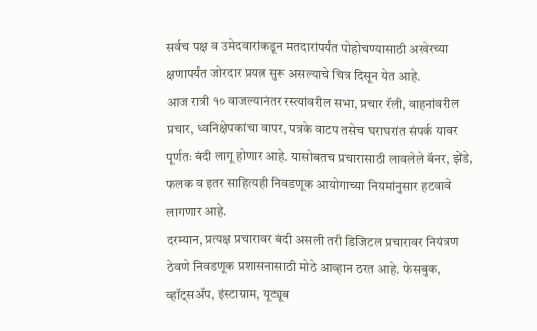सर्वच पक्ष व उमेदवारांकडून मतदारांपर्यंत पोहोचण्यासाठी अखेरच्या क्षणापर्यंत जोरदार प्रयत्न सुरू असल्याचे चित्र दिसून येत आहे.
आज रात्री १० वाजल्यानंतर रस्त्यांवरील सभा, प्रचार रॅली, वाहनांवरील प्रचार, ध्वनिक्षेपकांचा वापर, पत्रके वाटप तसेच घराघरांत संपर्क यावर पूर्णतः बंदी लागू होणार आहे. यासोबतच प्रचारासाठी लावलेले बॅनर, झेंडे, फलक व इतर साहित्यही निवडणूक आयोगाच्या नियमांनुसार हटवावे लागणार आहे.
दरम्यान, प्रत्यक्ष प्रचारावर बंदी असली तरी डिजिटल प्रचारावर नियंत्रण ठेवणे निवडणूक प्रशासनासाठी मोठे आव्हान ठरत आहे. फेसबुक, व्हॉट्सॲप, इंस्टाग्राम, यूट्यूब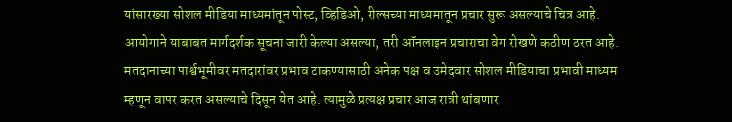यांसारख्या सोशल मीडिया माध्यमांतून पोस्ट, व्हिडिओ, रील्सच्या माध्यमातून प्रचार सुरू असल्याचे चित्र आहे. आयोगाने याबाबत मार्गदर्शक सूचना जारी केल्या असल्या, तरी ऑनलाइन प्रचाराचा वेग रोखणे कठीण ठरत आहे.
मतदानाच्या पार्श्वभूमीवर मतदारांवर प्रभाव टाकण्यासाठी अनेक पक्ष व उमेदवार सोशल मीडियाचा प्रभावी माध्यम म्हणून वापर करत असल्याचे दिसून येत आहे. त्यामुळे प्रत्यक्ष प्रचार आज रात्री थांबणार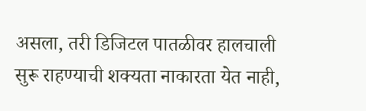असला, तरी डिजिटल पातळीवर हालचाली सुरू राहण्याची शक्यता नाकारता येत नाही,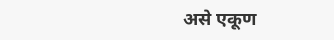असे एकूण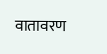वातावरण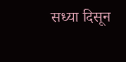सध्या दिसून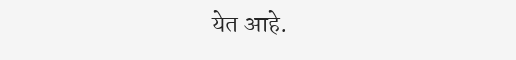येत आहे.